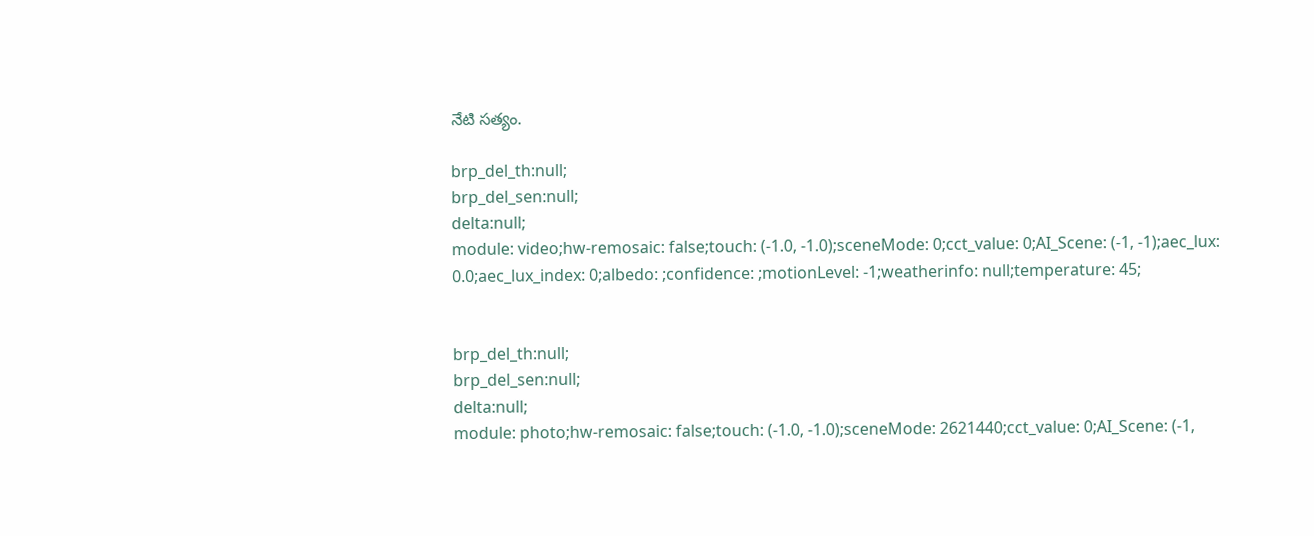నేటి సత్యం.

brp_del_th:null;
brp_del_sen:null;
delta:null;
module: video;hw-remosaic: false;touch: (-1.0, -1.0);sceneMode: 0;cct_value: 0;AI_Scene: (-1, -1);aec_lux: 0.0;aec_lux_index: 0;albedo: ;confidence: ;motionLevel: -1;weatherinfo: null;temperature: 45;


brp_del_th:null;
brp_del_sen:null;
delta:null;
module: photo;hw-remosaic: false;touch: (-1.0, -1.0);sceneMode: 2621440;cct_value: 0;AI_Scene: (-1,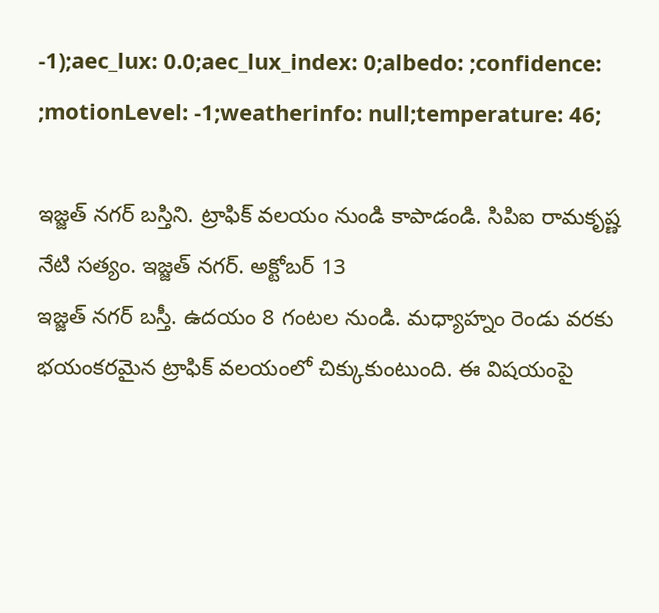-1);aec_lux: 0.0;aec_lux_index: 0;albedo: ;confidence: ;motionLevel: -1;weatherinfo: null;temperature: 46;

ఇజ్జత్ నగర్ బస్తిని. ట్రాఫిక్ వలయం నుండి కాపాడండి. సిపిఐ రామకృష్ణ
నేటి సత్యం. ఇజ్జత్ నగర్. అక్టోబర్ 13
ఇజ్జత్ నగర్ బస్తీ. ఉదయం 8 గంటల నుండి. మధ్యాహ్నం రెండు వరకు భయంకరమైన ట్రాఫిక్ వలయంలో చిక్కుకుంటుంది. ఈ విషయంపై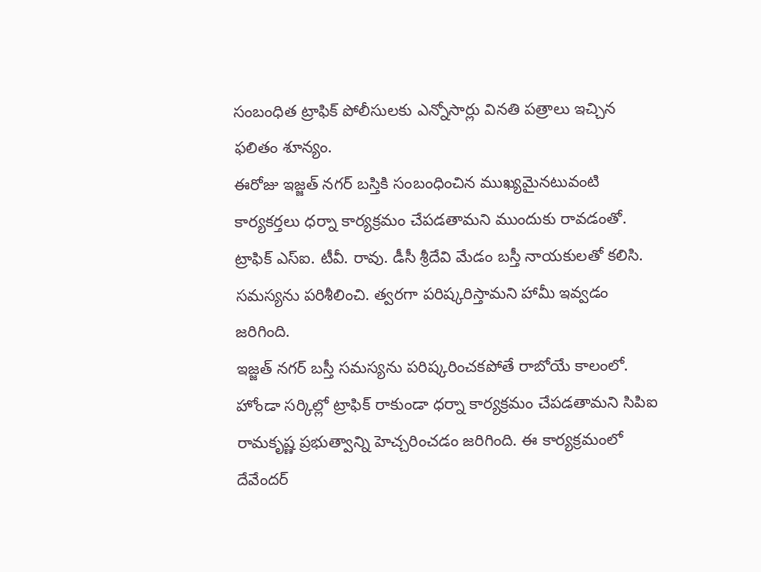సంబంధిత ట్రాఫిక్ పోలీసులకు ఎన్నోసార్లు వినతి పత్రాలు ఇచ్చిన ఫలితం శూన్యం.
ఈరోజు ఇజ్జత్ నగర్ బస్తికి సంబంధించిన ముఖ్యమైనటువంటి కార్యకర్తలు ధర్నా కార్యక్రమం చేపడతామని ముందుకు రావడంతో. ట్రాఫిక్ ఎస్ఐ. టీవీ. రావు. డీసీ శ్రీదేవి మేడం బస్తీ నాయకులతో కలిసి. సమస్యను పరిశీలించి. త్వరగా పరిష్కరిస్తామని హామీ ఇవ్వడం జరిగింది.
ఇజ్జత్ నగర్ బస్తీ సమస్యను పరిష్కరించకపోతే రాబోయే కాలంలో. హోండా సర్కిల్లో ట్రాఫిక్ రాకుండా ధర్నా కార్యక్రమం చేపడతామని సిపిఐ రామకృష్ణ ప్రభుత్వాన్ని హెచ్చరించడం జరిగింది. ఈ కార్యక్రమంలో దేవేందర్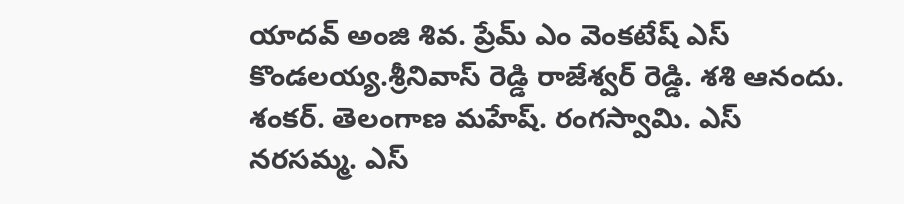యాదవ్ అంజి శివ. ప్రేమ్ ఎం వెంకటేష్ ఎస్ కొండలయ్య.శ్రీనివాస్ రెడ్డి రాజేశ్వర్ రెడ్డి. శశి ఆనందు. శంకర్. తెలంగాణ మహేష్. రంగస్వామి. ఎస్ నరసమ్మ. ఎస్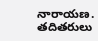నారాయణ. తదితరులు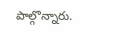పాల్గొన్నారు.